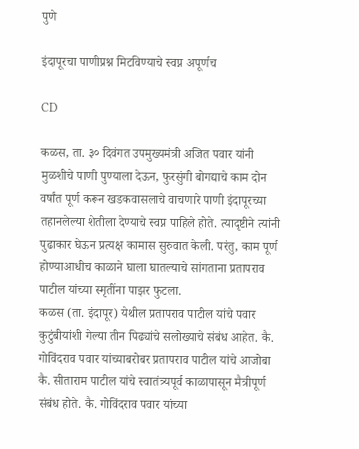पुणे

इंदापूरचा पाणीप्रश्न मिटविण्याचे स्वप्न अपूर्णच

CD

कळस, ता. ३० दिवंगत उपमुख्यमंत्री अजित पवार यांनी मुळशीचे पाणी पुण्याला देऊन, फुरसुंगी बोगद्याचे काम दोन वर्षांत पूर्ण करून खडकवासलाचे वाचणारे पाणी इंदापूरच्या तहानलेल्या शेतीला देण्याचे स्वप्न पाहिले होते. त्यादृष्टीने त्यांनी पुढाकार घेऊन प्रत्यक्ष कामास सुरुवात केली. परंतु, काम पूर्ण होण्याआधीच काळाने घाला घातल्याचे सांगताना प्रतापराव पाटील यांच्या स्मृतींना पाझर फुटला.
कळस (ता. इंदापूर) येथील प्रतापराव पाटील यांचे पवार कुटुंबीयांशी गेल्या तीन पिढ्यांचे सलोख्याचे संबंध आहेत. कै. गोविंदराव पवार यांच्याबरोबर प्रतापराव पाटील यांचे आजोबा कै. सीताराम पाटील यांचे स्वातंत्र्यपूर्व काळापासून मैत्रीपूर्ण संबंध होते. कै. गोविंदराव पवार यांच्या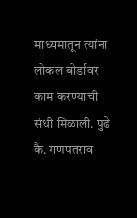माध्यमातून त्यांना लोकल बोर्डावर काम करण्याची संधी मिळाली. पुढे कै. गणपतराव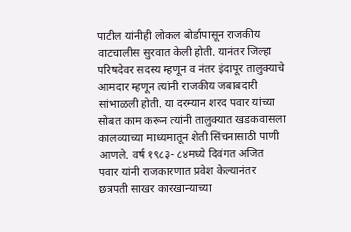पाटील यांनीही लोकल बोर्डापासून राजकीय वाटचालीस सुरवात केली होती. यानंतर जिल्हा परिषदेवर सदस्य म्हणून व नंतर इंदापूर तालुक्याचे आमदार म्हणून त्यांनी राजकीय जबाबदारी सांभाळली होती. या दरम्यान शरद पवार यांच्या सोबत काम करून त्यांनी तालुक्यात खडकवासला कालव्याच्या माध्यमातून शेती सिंचनासाठी पाणी आणले. वर्ष १९८३- ८४मध्ये दिवंगत अजित पवार यांनी राजकारणात प्रवेश केल्यानंतर छत्रपती साखर कारखान्याच्या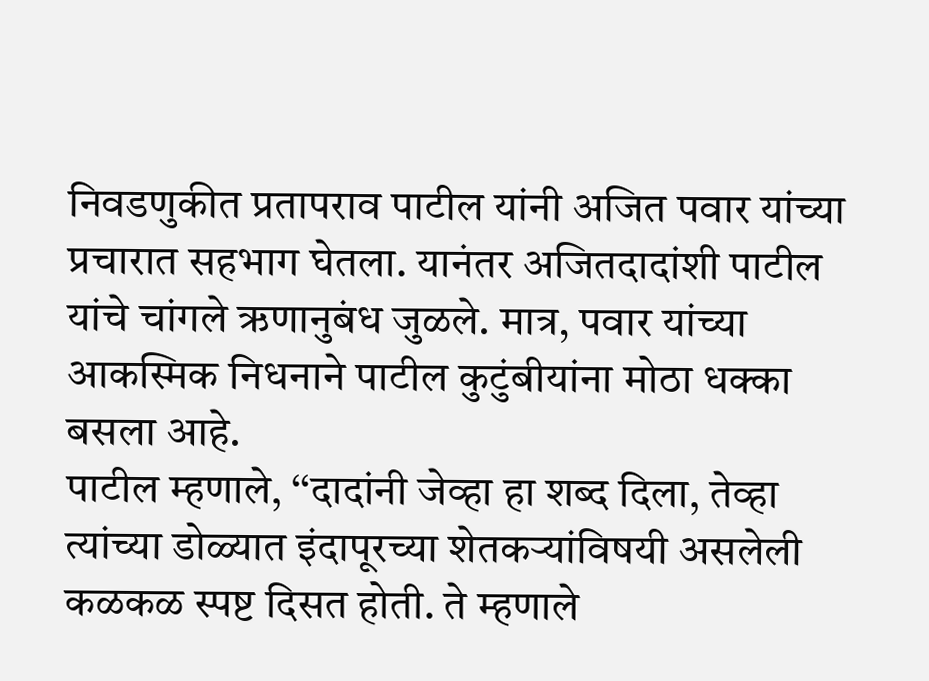निवडणुकीत प्रतापराव पाटील यांनी अजित पवार यांच्या प्रचारात सहभाग घेतला. यानंतर अजितदादांशी पाटील यांचे चांगले ऋणानुबंध जुळले. मात्र, पवार यांच्या आकस्मिक निधनाने पाटील कुटुंबीयांना मोठा धक्का बसला आहे.
पाटील म्हणाले, ‘‘दादांनी जेव्हा हा शब्द दिला, तेव्हा त्यांच्या डोळ्यात इंदापूरच्या शेतकऱ्यांविषयी असलेली कळकळ स्पष्ट दिसत होती. ते म्हणाले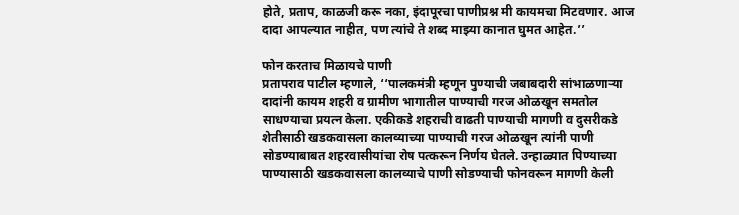होते, प्रताप, काळजी करू नका, इंदापूरचा पाणीप्रश्न मी कायमचा मिटवणार. आज दादा आपल्यात नाहीत, पण त्यांचे ते शब्द माझ्या कानात घुमत आहेत.’’

फोन करताच मिळायचे पाणी
प्रतापराव पाटील म्हणाले, ‘‘पालकमंत्री म्हणून पुण्याची जबाबदारी सांभाळणाऱ्या दादांनी कायम शहरी व ग्रामीण भागातील पाण्याची गरज ओळखून समतोल साधण्याचा प्रयत्न केला. एकीकडे शहराची वाढती पाण्याची मागणी व दुसरीकडे शेतीसाठी खडकवासला कालव्याच्या पाण्याची गरज ओळखून त्यांनी पाणी सोडण्याबाबत शहरवासीयांचा रोष पत्करून निर्णय घेतले. उन्हाळ्यात पिण्याच्या पाण्यासाठी खडकवासला कालव्याचे पाणी सोडण्याची फोनवरून मागणी केली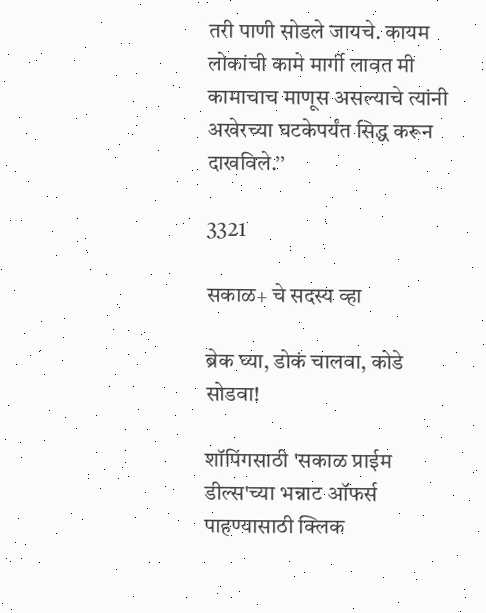तरी पाणी सोडले जायचे. कायम लोकांची कामे मार्गी लावत मी कामाचाच माणूस असल्याचे त्यांनी अखेरच्या घटकेपर्यंत सिद्ध करून दाखविले.’’

3321

सकाळ+ चे सदस्य व्हा

ब्रेक घ्या, डोकं चालवा, कोडे सोडवा!

शॉपिंगसाठी 'सकाळ प्राईम डील्स'च्या भन्नाट ऑफर्स पाहण्यासाठी क्लिक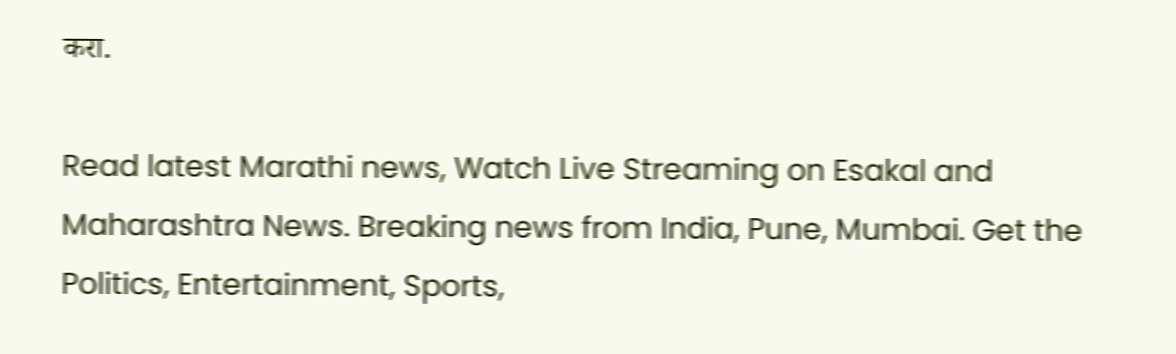करा.

Read latest Marathi news, Watch Live Streaming on Esakal and Maharashtra News. Breaking news from India, Pune, Mumbai. Get the Politics, Entertainment, Sports,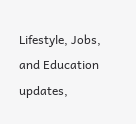Lifestyle, Jobs, and Education updates,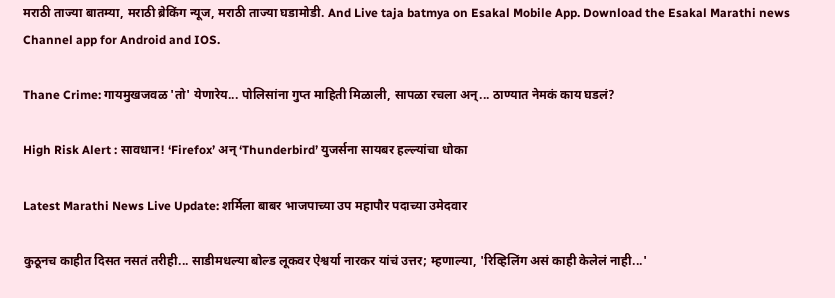मराठी ताज्या बातम्या, मराठी ब्रेकिंग न्यूज, मराठी ताज्या घडामोडी. And Live taja batmya on Esakal Mobile App. Download the Esakal Marathi news Channel app for Android and IOS.

Thane Crime: गायमुखजवळ 'तो' येणारेय... पोलिसांना गुप्त माहिती मिळाली, सापळा रचला अन्... ठाण्यात नेमकं काय घडलं?

High Risk Alert : सावधान! ‘Firefox’ अन् ‘Thunderbird’ युजर्सना सायबर हल्ल्यांचा धोका

Latest Marathi News Live Update: शर्मिला बाबर भाजपाच्या उप महापौर पदाच्या उमेदवार

कुठूनच काहीत दिसत नसतं तरीही... साडीमधल्या बोल्ड लूकवर ऐश्वर्या नारकर यांचं उत्तर; म्हणाल्या, 'रिव्हिलिंग असं काही केलेलं नाही...'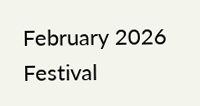February 2026 Festival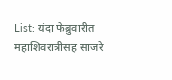List: यंदा फेब्रुवारीत महाशिवरात्रीसह साजरे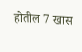होतील 7 खास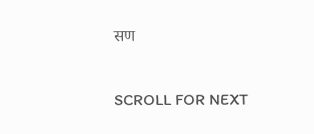सण

SCROLL FOR NEXT